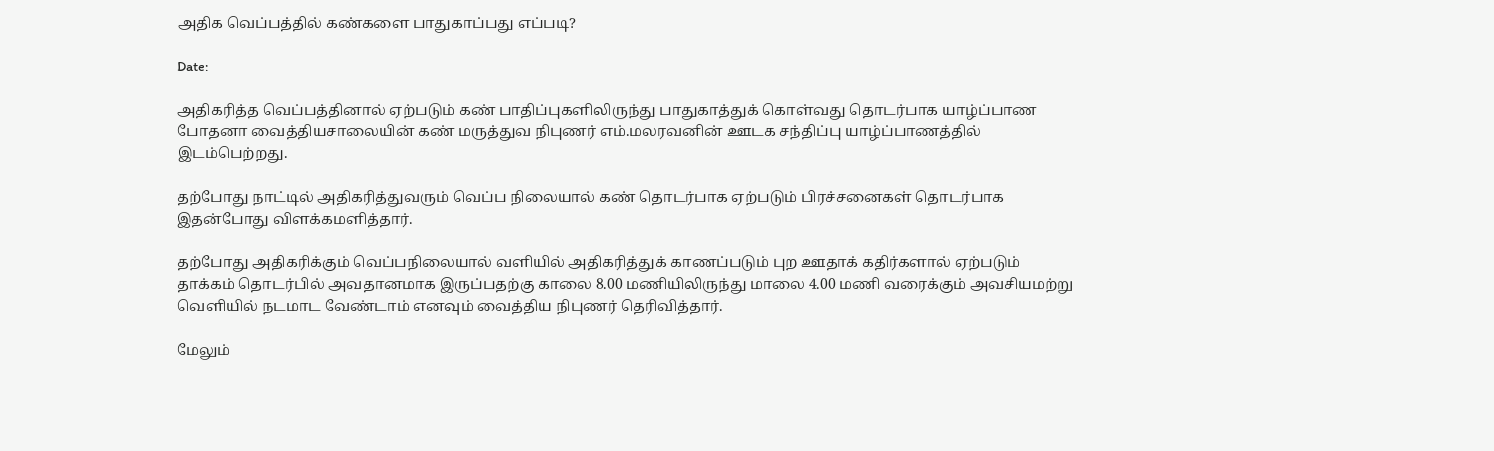அதிக வெப்பத்தில் கண்களை பாதுகாப்பது எப்படி?

Date:

அதிகரித்த வெப்பத்தினால் ஏற்படும் கண் பாதிப்புகளிலிருந்து பாதுகாத்துக் கொள்வது தொடர்பாக யாழ்ப்பாண போதனா வைத்தியசாலையின் கண் மருத்துவ நிபுணர் எம்.மலரவனின் ஊடக சந்திப்பு யாழ்ப்பாணத்தில் இடம்பெற்றது.

தற்போது நாட்டில் அதிகரித்துவரும் வெப்ப நிலையால் கண் தொடர்பாக ஏற்படும் பிரச்சனைகள் தொடர்பாக இதன்போது விளக்கமளித்தார்.

தற்போது அதிகரிக்கும் வெப்பநிலையால் வளியில் அதிகரித்துக் காணப்படும் புற ஊதாக் கதிர்களால் ஏற்படும் தாக்கம் தொடர்பில் அவதானமாக இருப்பதற்கு காலை 8.00 மணியிலிருந்து மாலை 4.00 மணி வரைக்கும் அவசியமற்று வெளியில் நடமாட வேண்டாம் எனவும் வைத்திய நிபுணர் தெரிவித்தார்.

மேலும்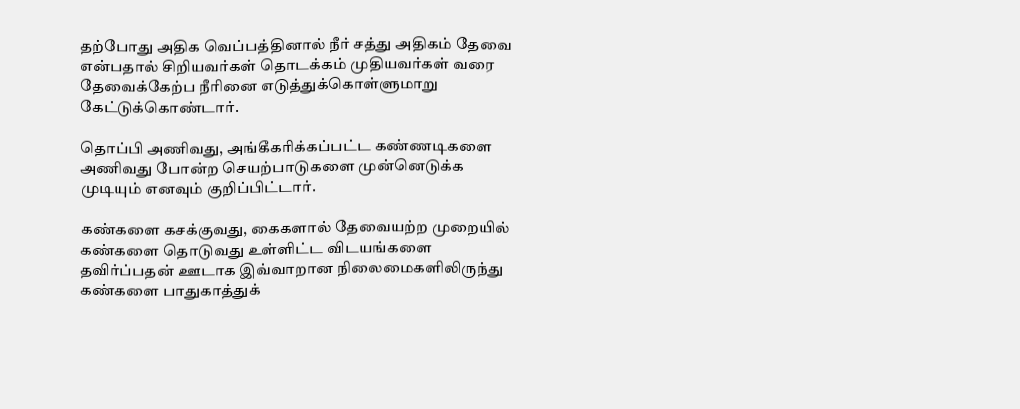தற்போது அதிக வெப்பத்தினால் நீர் சத்து அதிகம் தேவை என்பதால் சிறியவர்கள் தொடக்கம் முதியவர்கள் வரை தேவைக்கேற்ப நீரினை எடுத்துக்கொள்ளுமாறு கேட்டுக்கொண்டார்.

தொப்பி அணிவது, அங்கீகரிக்கப்பட்ட கண்ணடிகளை அணிவது போன்ற செயற்பாடுகளை முன்னெடுக்க முடியும் எனவும் குறிப்பிட்டார்.

கண்களை கசக்குவது, கைகளால் தேவையற்ற முறையில் கண்களை தொடுவது உள்ளிட்ட விடயங்களை தவிர்ப்பதன் ஊடாக இவ்வாறான நிலைமைகளிலிருந்து கண்களை பாதுகாத்துக்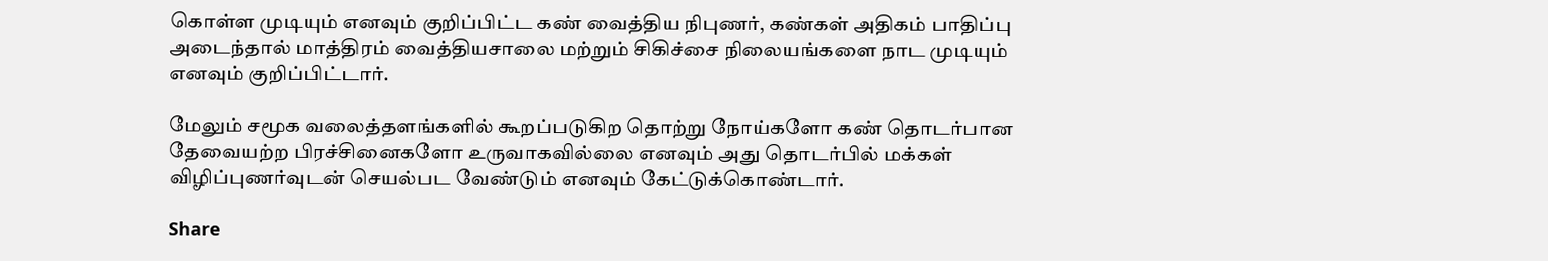கொள்ள முடியும் எனவும் குறிப்பிட்ட கண் வைத்திய நிபுணர், கண்கள் அதிகம் பாதிப்பு அடைந்தால் மாத்திரம் வைத்தியசாலை மற்றும் சிகிச்சை நிலையங்களை நாட முடியும் எனவும் குறிப்பிட்டார்.

மேலும் சமூக வலைத்தளங்களில் கூறப்படுகிற தொற்று நோய்களோ கண் தொடர்பான தேவையற்ற பிரச்சினைகளோ உருவாகவில்லை எனவும் அது தொடர்பில் மக்கள் விழிப்புணர்வுடன் செயல்பட வேண்டும் எனவும் கேட்டுக்கொண்டார்.

Share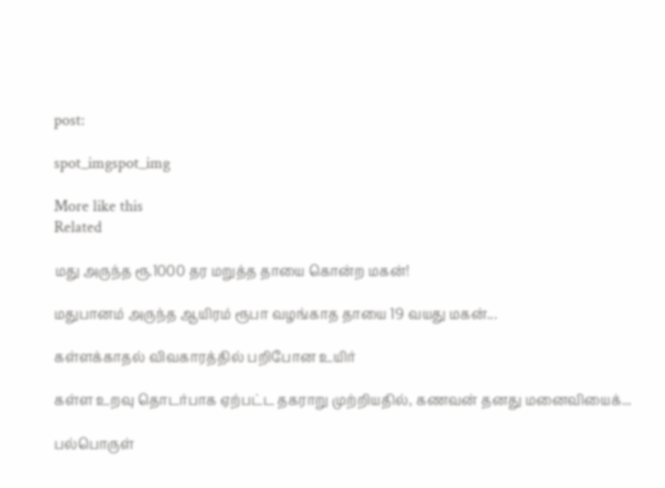post:

spot_imgspot_img

More like this
Related

மது அருந்த ரூ.1000 தர மறுத்த தாயை கொன்ற மகன்!

மதுபானம் அருந்த ஆயிரம் ரூபா வழங்காத தாயை 19 வயது மகன்...

கள்ளக்காதல் விவகாரத்தில் பறிபோன உயிர்

கள்ள உறவு தொடர்பாக ஏற்பட்ட தகராறு முற்றியதில், கணவன் தனது மனைவியைக்...

பல்பொருள்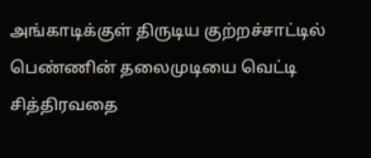அங்காடிக்குள் திருடிய குற்றச்சாட்டில் பெண்ணின் தலைமுடியை வெட்டி சித்திரவதை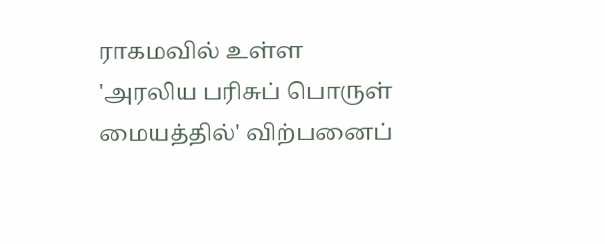ராகமவில் உள்ள 'அரலிய பரிசுப் பொருள் மையத்தில்' விற்பனைப்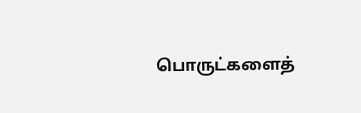பொருட்களைத்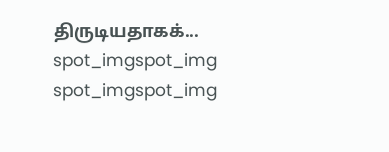திருடியதாகக்...
spot_imgspot_img
spot_imgspot_img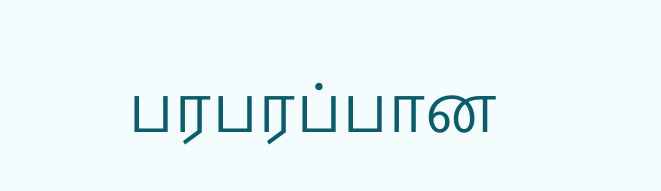பரபரப்பான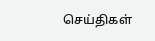செய்திகள்